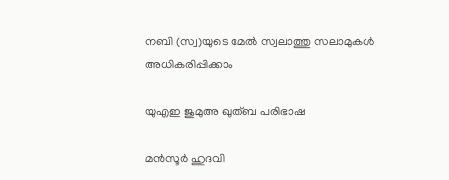നബി (സ്വ)യുടെ മേൽ സ്വലാത്തു സലാമുകൾ അധികരിപ്പിക്കാം

യുഎഇ ജുമുഅ ഖുത്ബ പരിഭാഷ

മൻസൂർ ഹുദവി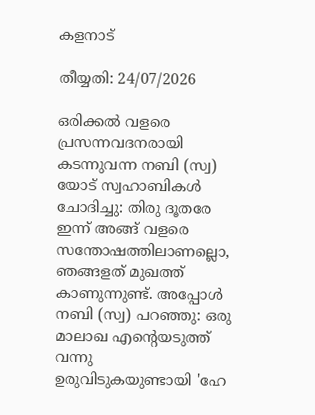കളനാട്

തീയ്യതി: 24/07/2026

ഒരിക്കൽ വളരെ പ്രസന്നവദനരായി കടന്നുവന്ന നബി (സ്വ) യോട് സ്വഹാബികൾ ചോദിച്ചു: തിരു ദൂതരേ ഇന്ന് അങ്ങ് വളരെ സന്തോഷത്തിലാണല്ലൊ, ഞങ്ങളത് മുഖത്ത് കാണുന്നുണ്ട്. അപ്പോൾ നബി (സ്വ) പറഞ്ഞു: ഒരു മാലാഖ എന്റെയടുത്ത് വന്നു ഉരുവിടുകയുണ്ടായി 'ഹേ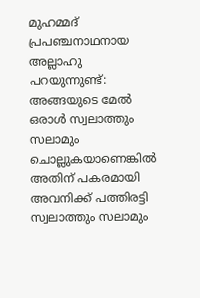മുഹമ്മദ് പ്രപഞ്ചനാഥനായ അല്ലാഹു പറയുന്നുണ്ട്: അങ്ങയുടെ മേൽ ഒരാൾ സ്വലാത്തും സലാമും ചൊല്ലുകയാണെങ്കിൽ അതിന് പകരമായി അവനിക്ക് പത്തിരട്ടി സ്വലാത്തും സലാമും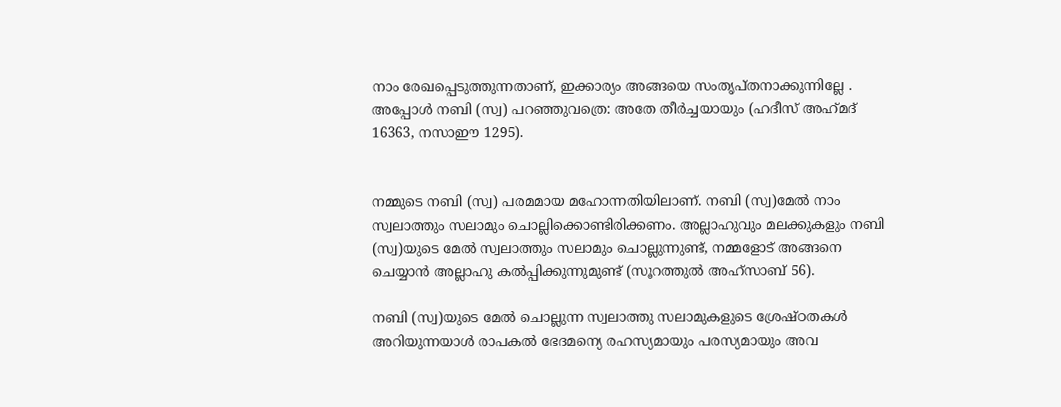നാം രേഖപ്പെടുത്തുന്നതാണ്, ഇക്കാര്യം അങ്ങയെ സംതൃപ്തനാക്കുന്നില്ലേ . അപ്പോൾ നബി (സ്വ) പറഞ്ഞുവത്രെ: അതേ തീർച്ചയായും (ഹദീസ് അഹ്‌മദ് 16363, നസാഈ 1295).


നമ്മുടെ നബി (സ്വ) പരമമായ മഹോന്നതിയിലാണ്. നബി (സ്വ)മേൽ നാം സ്വലാത്തും സലാമും ചൊല്ലിക്കൊണ്ടിരിക്കണം. അല്ലാഹുവും മലക്കുകളും നബി (സ്വ)യുടെ മേൽ സ്വലാത്തും സലാമും ചൊല്ലുന്നുണ്ട്, നമ്മളോട് അങ്ങനെ ചെയ്യാൻ അല്ലാഹു കൽപ്പിക്കുന്നുമുണ്ട് (സൂറത്തുൽ അഹ്‌സാബ് 56).

നബി (സ്വ)യുടെ മേൽ ചൊല്ലുന്ന സ്വലാത്തു സലാമുകളുടെ ശ്രേഷ്ഠതകൾ അറിയുന്നയാൾ രാപകൽ ഭേദമന്യെ രഹസ്യമായും പരസ്യമായും അവ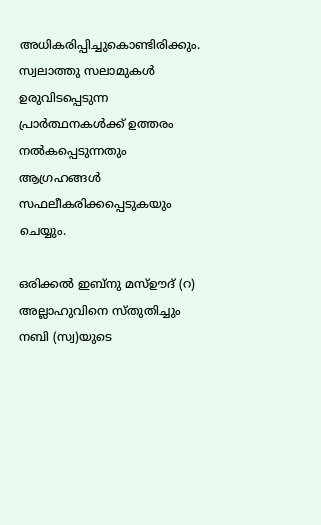അധികരിപ്പിച്ചുകൊണ്ടിരിക്കും. സ്വലാത്തു സലാമുകൾ ഉരുവിടപ്പെടുന്ന പ്രാർത്ഥനകൾക്ക് ഉത്തരം നൽകപ്പെടുന്നതും ആഗ്രഹങ്ങൾ സഫലീകരിക്കപ്പെടുകയും ചെയ്യും.

ഒരിക്കൽ ഇബ്‌നു മസ്ഊദ് (റ) അല്ലാഹുവിനെ സ്തുതിച്ചും നബി (സ്വ)യുടെ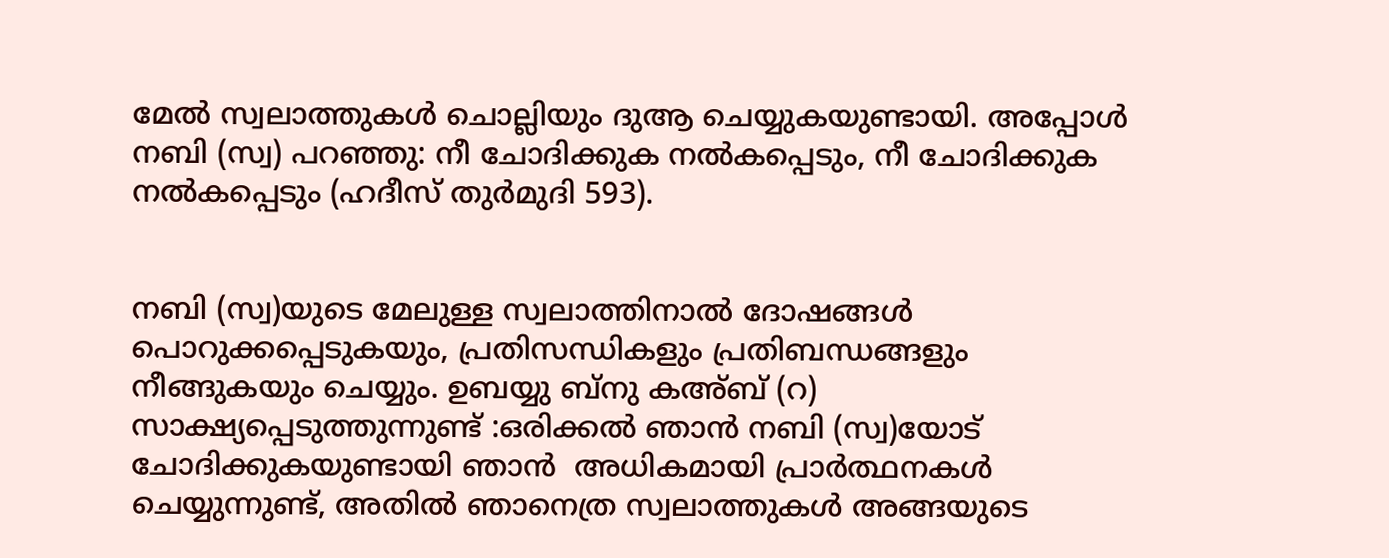മേൽ സ്വലാത്തുകൾ ചൊല്ലിയും ദുആ ചെയ്യുകയുണ്ടായി. അപ്പോൾ നബി (സ്വ) പറഞ്ഞു: നീ ചോദിക്കുക നൽകപ്പെടും, നീ ചോദിക്കുക നൽകപ്പെടും (ഹദീസ് തുർമുദി 593).


നബി (സ്വ)യുടെ മേലുള്ള സ്വലാത്തിനാൽ ദോഷങ്ങൾ പൊറുക്കപ്പെടുകയും, പ്രതിസന്ധികളും പ്രതിബന്ധങ്ങളും നീങ്ങുകയും ചെയ്യും. ഉബയ്യു ബ്‌നു കഅ്ബ് (റ) സാക്ഷ്യപ്പെടുത്തുന്നുണ്ട് :ഒരിക്കൽ ഞാൻ നബി (സ്വ)യോട് ചോദിക്കുകയുണ്ടായി ഞാൻ  അധികമായി പ്രാർത്ഥനകൾ ചെയ്യുന്നുണ്ട്, അതിൽ ഞാനെത്ര സ്വലാത്തുകൾ അങ്ങയുടെ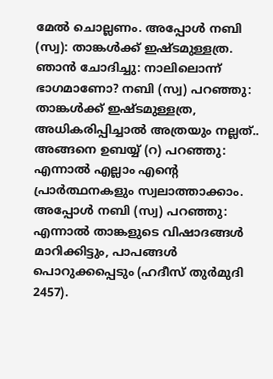മേൽ ചൊല്ലണം. അപ്പോൾ നബി (സ്വ): താങ്കൾക്ക് ഇഷ്ടമുള്ളത്ര. ഞാൻ ചോദിച്ചു: നാലിലൊന്ന് ഭാഗമാണോ? നബി (സ്വ) പറഞ്ഞു: താങ്കൾക്ക് ഇഷ്ടമുള്ളത്ര, അധികരിപ്പിച്ചാൽ അത്രയും നല്ലത്.. അങ്ങനെ ഉബയ്യ് (റ) പറഞ്ഞു: എന്നാൽ എല്ലാം എന്റെ പ്രാർത്ഥനകളും സ്വലാത്താക്കാം. അപ്പോൾ നബി (സ്വ) പറഞ്ഞു: എന്നാൽ താങ്കളുടെ വിഷാദങ്ങൾ മാറിക്കിട്ടും, പാപങ്ങൾ പൊറുക്കപ്പെടും (ഹദീസ് തുർമുദി 2457).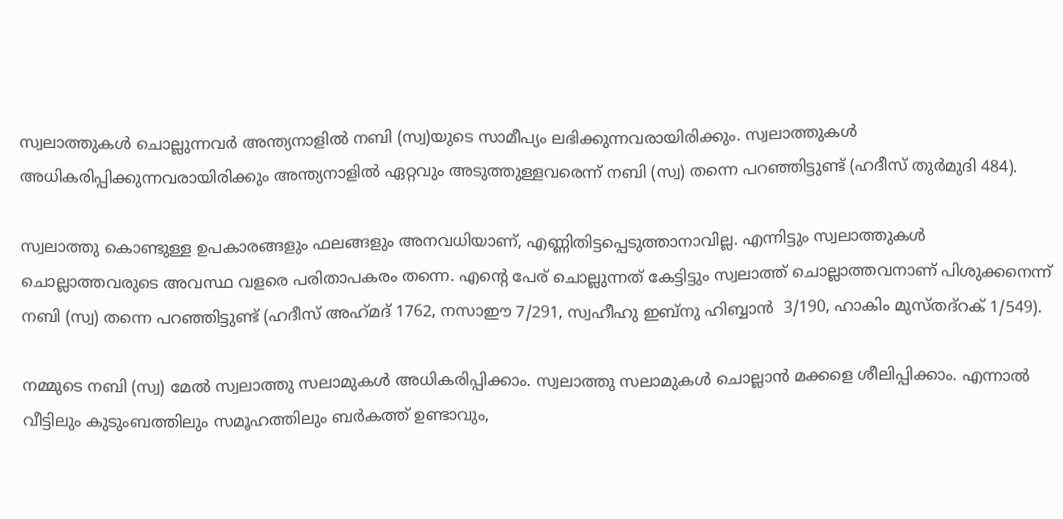സ്വലാത്തുകൾ ചൊല്ലുന്നവർ അന്ത്യനാളിൽ നബി (സ്വ)യുടെ സാമീപ്യം ലഭിക്കുന്നവരായിരിക്കും. സ്വലാത്തുകൾ അധികരിപ്പിക്കുന്നവരായിരിക്കും അന്ത്യനാളിൽ ഏറ്റവും അടുത്തുള്ളവരെന്ന് നബി (സ്വ) തന്നെ പറഞ്ഞിട്ടുണ്ട് (ഹദീസ് തുർമുദി 484).

സ്വലാത്തു കൊണ്ടുള്ള ഉപകാരങ്ങളും ഫലങ്ങളും അനവധിയാണ്, എണ്ണിതിട്ടപ്പെടുത്താനാവില്ല. എന്നിട്ടും സ്വലാത്തുകൾ ചൊല്ലാത്തവരുടെ അവസ്ഥ വളരെ പരിതാപകരം തന്നെ. എന്റെ പേര് ചൊല്ലുന്നത് കേട്ടിട്ടും സ്വലാത്ത് ചൊല്ലാത്തവനാണ് പിശുക്കനെന്ന് നബി (സ്വ) തന്നെ പറഞ്ഞിട്ടുണ്ട് (ഹദീസ് അഹ്‌മദ് 1762, നസാഈ 7/291, സ്വഹീഹു ഇബ്‌നു ഹിബ്ബാൻ  3/190, ഹാകിം മുസ്തദ്‌റക് 1/549).

നമ്മുടെ നബി (സ്വ) മേൽ സ്വലാത്തു സലാമുകൾ അധികരിപ്പിക്കാം. സ്വലാത്തു സലാമുകൾ ചൊല്ലാൻ മക്കളെ ശീലിപ്പിക്കാം. എന്നാൽ വീട്ടിലും കുടുംബത്തിലും സമൂഹത്തിലും ബർകത്ത് ഉണ്ടാവും,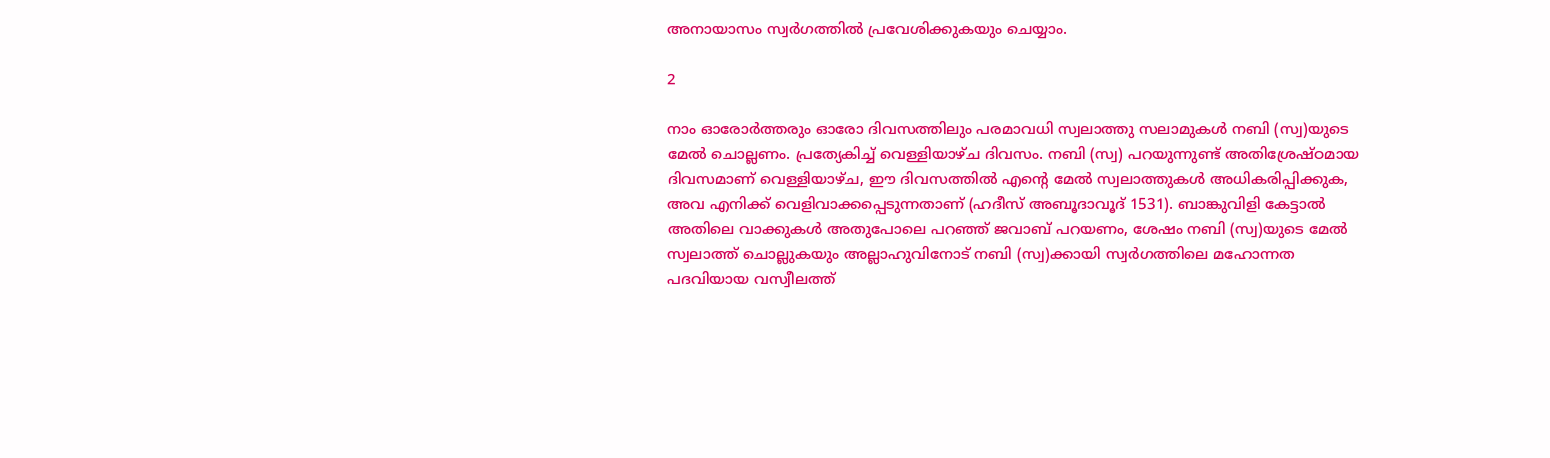അനായാസം സ്വർഗത്തിൽ പ്രവേശിക്കുകയും ചെയ്യാം.

2

നാം ഓരോർത്തരും ഓരോ ദിവസത്തിലും പരമാവധി സ്വലാത്തു സലാമുകൾ നബി (സ്വ)യുടെ മേൽ ചൊല്ലണം. പ്രത്യേകിച്ച് വെള്ളിയാഴ്ച ദിവസം. നബി (സ്വ) പറയുന്നുണ്ട് അതിശ്രേഷ്ഠമായ ദിവസമാണ് വെള്ളിയാഴ്ച, ഈ ദിവസത്തിൽ എന്റെ മേൽ സ്വലാത്തുകൾ അധികരിപ്പിക്കുക, അവ എനിക്ക് വെളിവാക്കപ്പെടുന്നതാണ് (ഹദീസ് അബൂദാവൂദ് 1531). ബാങ്കുവിളി കേട്ടാൽ അതിലെ വാക്കുകൾ അതുപോലെ പറഞ്ഞ് ജവാബ് പറയണം, ശേഷം നബി (സ്വ)യുടെ മേൽ സ്വലാത്ത് ചൊല്ലുകയും അല്ലാഹുവിനോട് നബി (സ്വ)ക്കായി സ്വർഗത്തിലെ മഹോന്നത പദവിയായ വസ്വീലത്ത്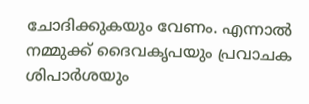ചോദിക്കുകയും വേണം. എന്നാൽ നമ്മുക്ക് ദൈവകൃപയും പ്രവാചക ശിപാർശയും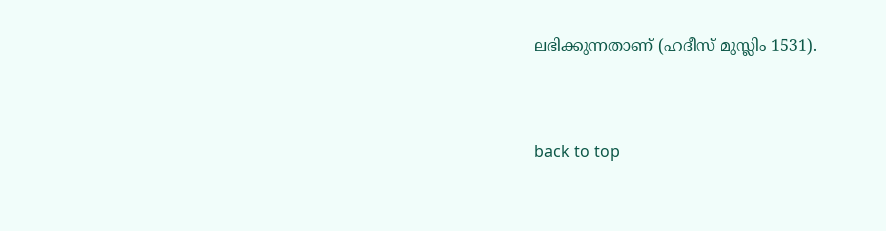ലഭിക്കുന്നതാണ് (ഹദീസ് മുസ്ലിം 1531).


back to top